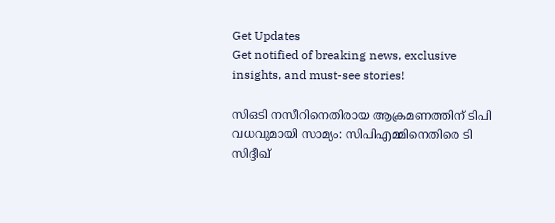Get Updates
Get notified of breaking news, exclusive insights, and must-see stories!

സിഒടി നസീറിനെതിരായ ആക്രമണത്തിന് ടിപി വധവുമായി സാമ്യം: സിപിഎമ്മിനെതിരെ ടി സിദ്ദീഖ്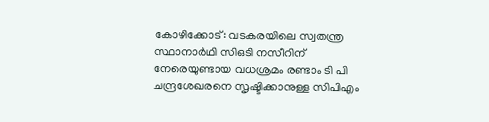കോഴിക്കോട്: വടകരയിലെ സ്വതന്ത്ര സ്ഥാനാര്‍ഥി സിഒടി നസീറിന് നേരെയുണ്ടായ വധശ്രമം രണ്ടാം ടി പി ചന്ദ്രശേഖരനെ സൃഷ്ടിക്കാനുള്ള സിപിഎം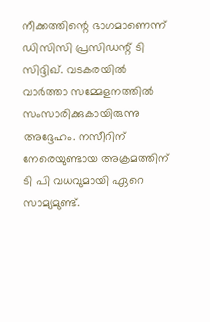നീക്കത്തിന്റെ ഭാഗമാണെന്ന് ഡിസിസി പ്രസിഡന്റ് ടി സിദ്ദിഖ്. വടകരയില്‍ വാര്‍ത്താ സമ്മേളനത്തില്‍ സംസാരിക്കുകായിരുന്നു അദ്ദേഹം. നസീറിന് നേരെയുണ്ടായ അക്രമത്തിന് ടി പി വധവുമായി ഏറെ സാമ്യമുണ്ട്.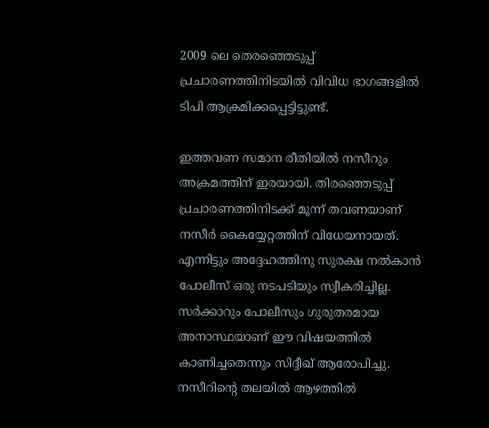2009 ലെ തെരഞ്ഞെടുപ്പ് പ്രചാരണത്തിനിടയില്‍ വിവിധ ഭാഗങ്ങളില്‍ ടിപി ആക്രമിക്കപ്പെട്ടിട്ടുണ്ട്.

ഇത്തവണ സമാന രീതിയില്‍ നസീറും അക്രമത്തിന് ഇരയായി. തിരഞ്ഞെടുപ്പ് പ്രചാരണത്തിനിടക്ക് മൂന്ന് തവണയാണ് നസീര്‍ കൈയ്യേറ്റത്തിന് വിധേയനായത്. എന്നിട്ടും അദ്ദേഹത്തിനു സുരക്ഷ നല്‍കാന്‍ പോലീസ് ഒരു നടപടിയും സ്വീകരിച്ചില്ല. സര്‍ക്കാറും പോലീസും ഗുരുതരമായ അനാസ്ഥയാണ് ഈ വിഷയത്തില്‍ കാണിച്ചതെന്നും സിദ്ദീഖ് ആരോപിച്ചു. നസീറിന്റെ തലയില്‍ ആഴത്തില്‍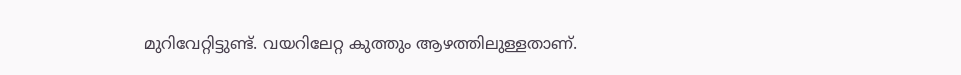മുറിവേറ്റിട്ടുണ്ട്. വയറിലേറ്റ കുത്തും ആഴത്തിലുള്ളതാണ്.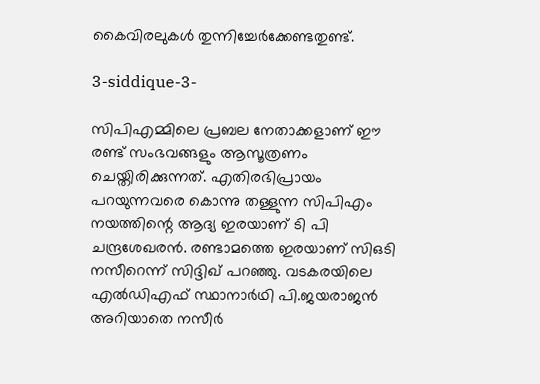കൈവിരലുകള്‍ തുന്നിച്ചേര്‍ക്കേണ്ടതുണ്ട്.

3-siddique-3-

സിപിഎമ്മിലെ പ്രബല നേതാക്കളാണ് ഈ രണ്ട് സംഭവങ്ങളും ആസൂത്രണം ചെയ്തിരിക്കുന്നത്. എതിരഭിപ്രായം പറയുന്നവരെ കൊന്നു തള്ളുന്ന സിപിഎം നയത്തിന്റെ ആദ്യ ഇരയാണ് ടി പി ചന്ദ്രശേഖരന്‍. രണ്ടാമത്തെ ഇരയാണ് സിഒടി നസീറെന്ന് സിദ്ദിഖ് പറഞ്ഞു. വടകരയിലെ എല്‍ഡിഎഫ് സ്ഥാനാര്‍ഥി പി.ജയരാജന്‍ അറിയാതെ നസീര്‍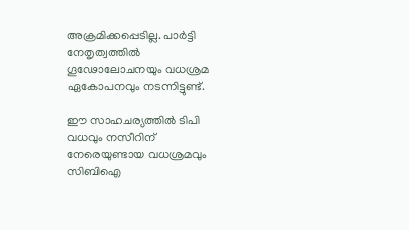അക്രമിക്കപ്പെടില്ല. പാര്‍ട്ടി നേതൃത്വത്തില്‍ ഗൂഢോലോചനയും വധശ്രമ ഏകോപനവും നടന്നിട്ടുണ്ട്.

ഈ സാഹചര്യത്തില്‍ ടിപി വധവും നസീറിന് നേരെയുണ്ടായ വധശ്രമവും സിബിഐ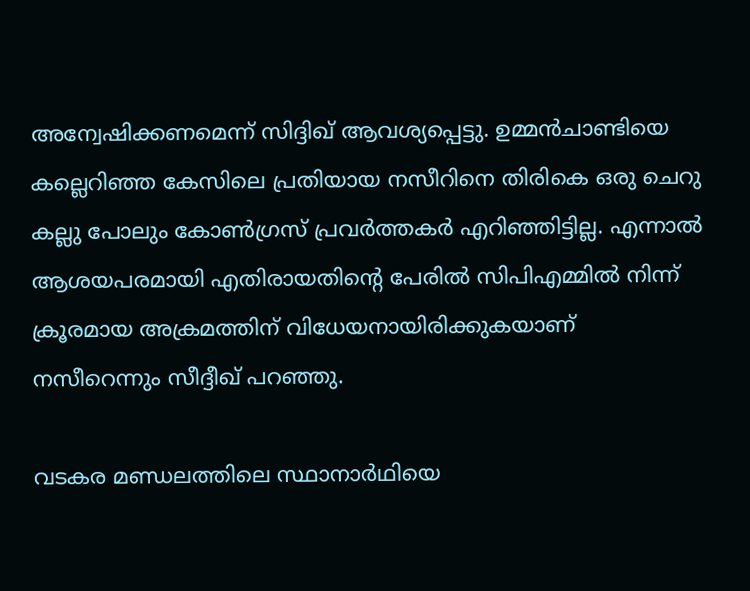അന്വേഷിക്കണമെന്ന് സിദ്ദിഖ് ആവശ്യപ്പെട്ടു. ഉമ്മന്‍ചാണ്ടിയെ കല്ലെറിഞ്ഞ കേസിലെ പ്രതിയായ നസീറിനെ തിരികെ ഒരു ചെറു കല്ലു പോലും കോണ്‍ഗ്രസ് പ്രവര്‍ത്തകര്‍ എറിഞ്ഞിട്ടില്ല. എന്നാല്‍ ആശയപരമായി എതിരായതിന്റെ പേരില്‍ സിപിഎമ്മില്‍ നിന്ന് ക്രൂരമായ അക്രമത്തിന് വിധേയനായിരിക്കുകയാണ് നസീറെന്നും സീദ്ദീഖ് പറഞ്ഞു.

വടകര മണ്ഡലത്തിലെ സ്ഥാനാര്‍ഥിയെ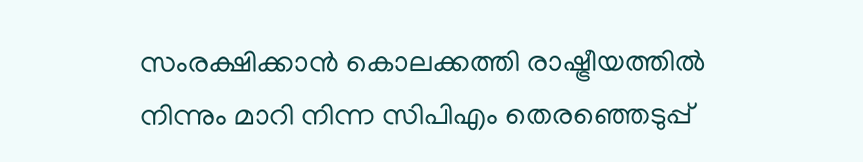സംരക്ഷിക്കാന്‍ കൊലക്കത്തി രാഷ്ട്രീയത്തില്‍ നിന്നും മാറി നിന്ന സിപിഎം തെരഞ്ഞെടുപ്പ്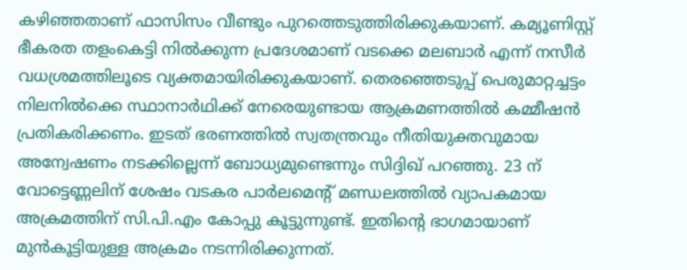കഴിഞ്ഞതാണ് ഫാസിസം വീണ്ടും പുറത്തെടുത്തിരിക്കുകയാണ്. കമ്യൂണിസ്റ്റ് ഭീകരത തളംകെട്ടി നില്‍ക്കുന്ന പ്രദേശമാണ് വടക്കെ മലബാര്‍ എന്ന് നസീര്‍ വധശ്രമത്തിലൂടെ വ്യക്തമായിരിക്കുകയാണ്. തെരഞ്ഞെടുപ്പ് പെരുമാറ്റച്ചട്ടം നിലനില്‍ക്കെ സ്ഥാനാര്‍ഥിക്ക് നേരെയുണ്ടായ ആക്രമണത്തില്‍ കമ്മീഷന്‍ പ്രതികരിക്കണം. ഇടത് ഭരണത്തില്‍ സ്വതന്ത്രവും നീതിയുക്തവുമായ അന്വേഷണം നടക്കില്ലെന്ന് ബോധ്യമുണ്ടെന്നും സിദ്ദിഖ് പറഞ്ഞു. 23 ന് വോട്ടെണ്ണലിന് ശേഷം വടകര പാര്‍ലമെന്റ് മണ്ഡലത്തില്‍ വ്യാപകമായ അക്രമത്തിന് സി.പി.എം കോപ്പു കൂട്ടുന്നുണ്ട്. ഇതിന്റെ ഭാഗമായാണ് മുന്‍കൂട്ടിയുള്ള അക്രമം നടന്നിരിക്കുന്നത്.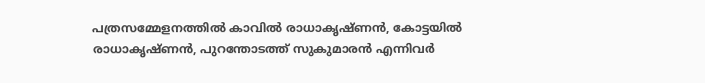പത്രസമ്മേളനത്തില്‍ കാവില്‍ രാധാകൃഷ്ണന്‍, കോട്ടയില്‍ രാധാകൃഷ്ണന്‍, പുറന്തോടത്ത് സുകുമാരന്‍ എന്നിവര്‍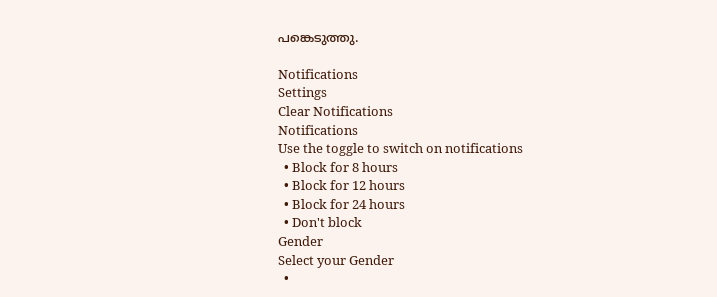പങ്കെടുത്തു.

Notifications
Settings
Clear Notifications
Notifications
Use the toggle to switch on notifications
  • Block for 8 hours
  • Block for 12 hours
  • Block for 24 hours
  • Don't block
Gender
Select your Gender
  •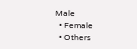Male
  • Female
  • Others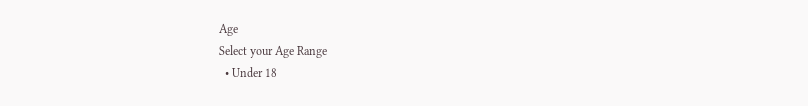Age
Select your Age Range
  • Under 18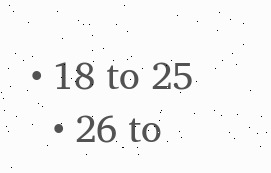• 18 to 25
  • 26 to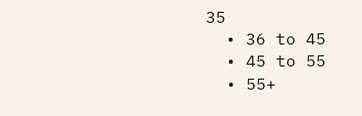35
  • 36 to 45
  • 45 to 55
  • 55+